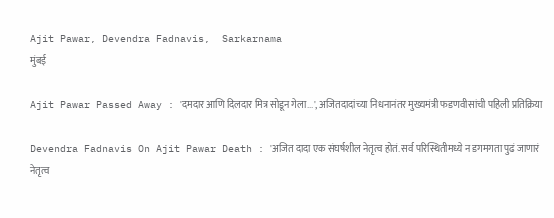Ajit Pawar, Devendra Fadnavis,  Sarkarnama
मुंबई

Ajit Pawar Passed Away : 'दमदार आणि दिलदार मित्र सोडून गेला...', अजितदादांच्या निधनानंतर मुख्यमंत्री फडणवीसांची पहिली प्रतिक्रिया

Devendra Fadnavis On Ajit Pawar Death : 'अजित दादा एक संघर्षशील नेतृत्व होतं. सर्व परिस्थितीमध्ये न डगमगता पुढं जाणारं नेतृत्व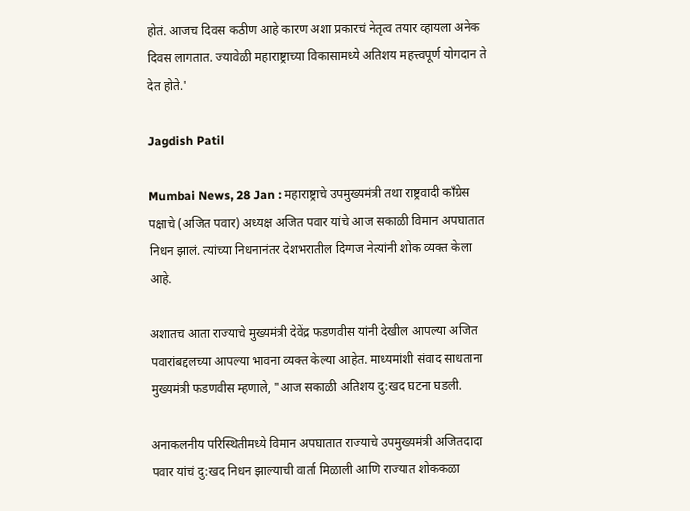होतं. आजच दिवस कठीण आहे कारण अशा प्रकारचं नेतृत्व तयार व्हायला अनेक दिवस लागतात. ज्यावेळी महाराष्ट्राच्या विकासामध्ये अतिशय महत्त्वपूर्ण योगदान ते देत होते.'

Jagdish Patil

Mumbai News, 28 Jan : महाराष्ट्राचे उपमुख्यमंत्री तथा राष्ट्रवादी काँग्रेस पक्षाचे (अजित पवार) अध्यक्ष अजित पवार यांचे आज सकाळी विमान अपघातात निधन झालं. त्यांच्या निधनानंतर देशभरातील दिग्गज नेत्यांनी शोक व्यक्त केला आहे.

अशातच आता राज्याचे मुख्यमंत्री देवेंद्र फडणवीस यांनी देखील आपल्या अजित पवारांबद्दलच्या आपल्या भावना व्यक्त केल्या आहेत. माध्यमांशी संवाद साधताना मुख्यमंत्री फडणवीस म्हणाले, "आज सकाळी अतिशय दु:खद घटना घडली.

अनाकलनीय परिस्थितीमध्ये विमान अपघातात राज्याचे उपमुख्यमंत्री अजितदादा पवार यांचं दु:खद निधन झाल्याची वार्ता मिळाली आणि राज्यात शोककळा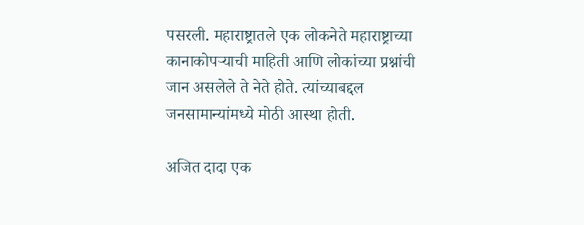पसरली. महाराष्ट्रातले एक लोकनेते महाराष्ट्राच्या कानाकोपऱ्याची माहिती आणि लोकांच्या प्रश्नांची जान असलेले ते नेते होते. त्यांच्याबद्दल जनसामान्यांमध्ये मोठी आस्था होती.

अजित दादा एक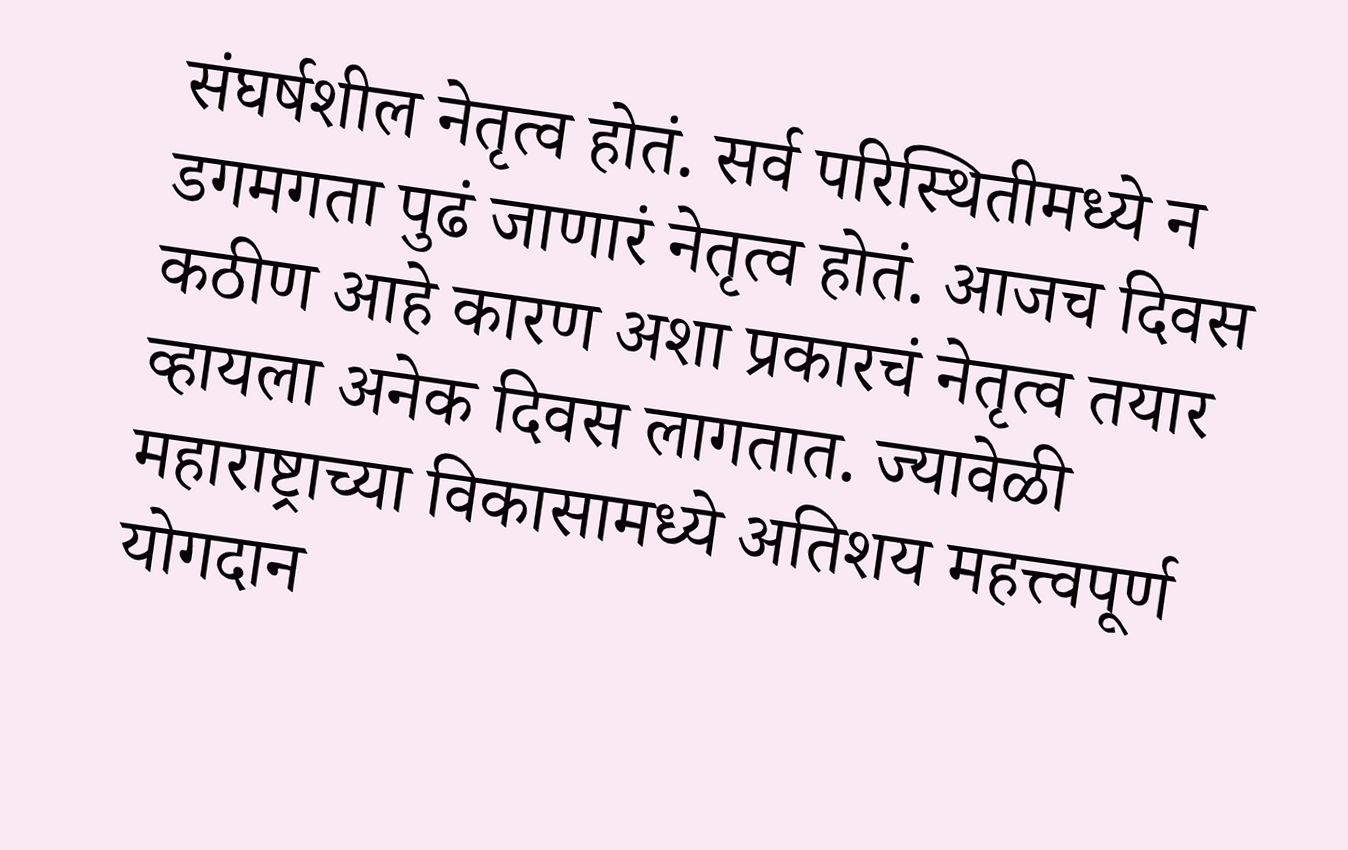संघर्षशील नेतृत्व होतं. सर्व परिस्थितीमध्ये न डगमगता पुढं जाणारं नेतृत्व होतं. आजच दिवस कठीण आहे कारण अशा प्रकारचं नेतृत्व तयार व्हायला अनेक दिवस लागतात. ज्यावेळी महाराष्ट्राच्या विकासामध्ये अतिशय महत्त्वपूर्ण योगदान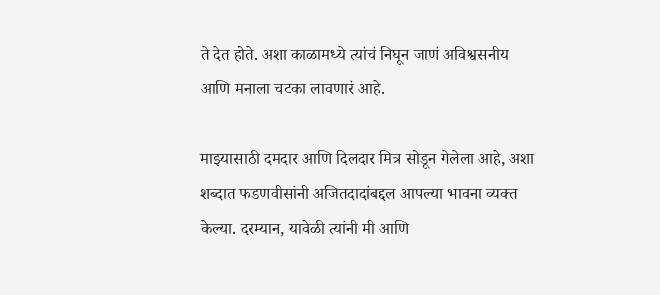ते देत होते. अशा काळामध्ये त्यांचं निघून जाणं अविश्वसनीय आणि मनाला चटका लावणारं आहे.

माझ्यासाठी दमदार आणि दिलदार मित्र सोडून गेलेला आहे, अशा शब्दात फडणवीसांनी अजितदादांबद्दल आपल्या भावना व्यक्त केल्या. दरम्यान, यावेळी त्यांनी मी आणि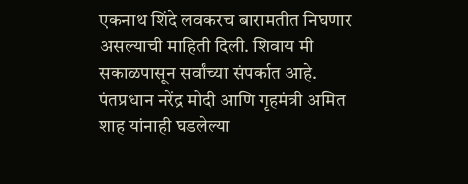एकनाथ शिंदे लवकरच बारामतीत निघणार असल्याची माहिती दिली. शिवाय मी सकाळपासून सर्वांच्या संपर्कात आहे. पंतप्रधान नरेंद्र मोदी आणि गृहमंत्री अमित शाह यांनाही घडलेल्या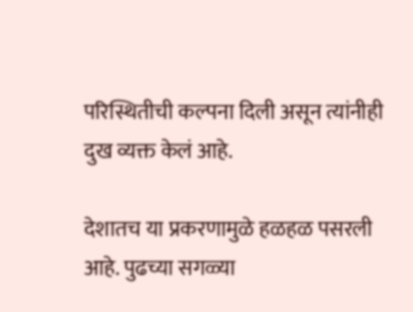परिस्थितीची कल्पना दिली असून त्यांनीही दुख व्यक्त केलं आहे.

देशातच या प्रकरणामुळे हळहळ पसरली आहे. पुढच्या सगळ्या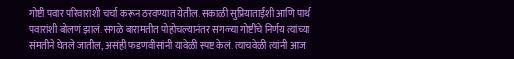गोष्टी पवार परिवाराशी चर्चा करून ठरवण्यात येतील. सकाळी सुप्रियाताईंशी आणि पार्थ पवारांशी बोलणं झालं. सगळे बारामतीत पोहोचल्यानंतर सगळ्या गोष्टींचे निर्णय त्यांच्या संमतीने घेतले जातील, असंही फडणवीसांनी यावेळी स्पष्ट केलं. त्याचवेळी त्यांनी आज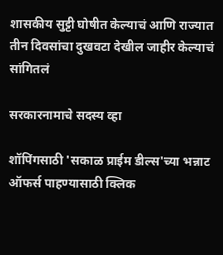शासकीय सुट्टी घोषीत केल्याचं आणि राज्यात तीन दिवसांचा दुखवटा देखील जाहीर केल्याचं सांगितलं

सरकारनामाचे सदस्य व्हा

शॉपिंगसाठी 'सकाळ प्राईम डील्स'च्या भन्नाट ऑफर्स पाहण्यासाठी क्लिक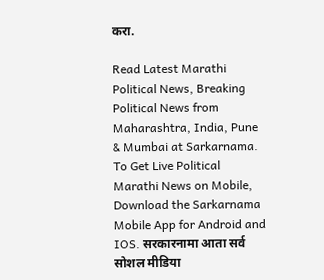करा.

Read Latest Marathi Political News, Breaking Political News from Maharashtra, India, Pune & Mumbai at Sarkarnama. To Get Live Political Marathi News on Mobile, Download the Sarkarnama Mobile App for Android and IOS. सरकारनामा आता सर्व सोशल मीडिया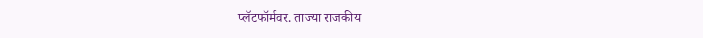प्लॅटफॉर्मवर. ताज्या राजकीय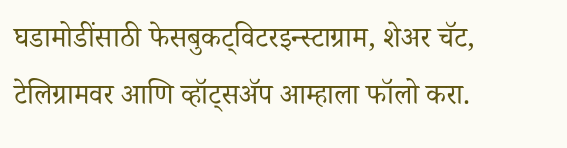घडामोडींसाठी फेसबुकट्विटरइन्स्टाग्राम, शेअर चॅट, टेलिग्रामवर आणि व्हॉट्सॲप आम्हाला फॉलो करा.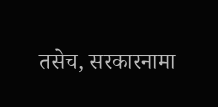तसेच, सरकारनामा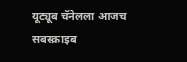यूट्यूब चॅनेलला आजच सबस्क्राइब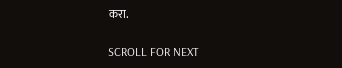करा.

SCROLL FOR NEXT